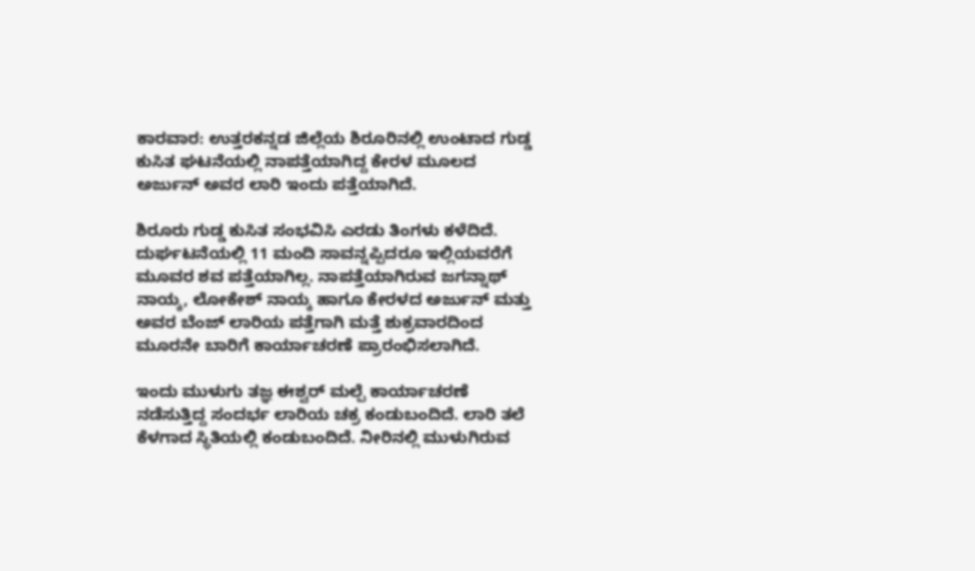ಕಾರವಾರ: ಉತ್ತರಕನ್ನಡ ಜಿಲ್ಲೆಯ ಶಿರೂರಿನಲ್ಲಿ ಉಂಟಾದ ಗುಡ್ಡ ಕುಸಿತ ಘಟನೆಯಲ್ಲಿ ನಾಪತ್ತೆಯಾಗಿದ್ದ ಕೇರಳ ಮೂಲದ ಅರ್ಜುನ್‌ ಅವರ ಲಾರಿ ಇಂದು ಪತ್ತೆಯಾಗಿದೆ.

ಶಿರೂರು ಗುಡ್ಡ ಕುಸಿತ ಸಂಭವಿಸಿ ಎರಡು ತಿಂಗಳು ಕಳೆದಿದೆ. ದುರ್ಘಟನೆಯಲ್ಲಿ 11 ಮಂದಿ ಸಾವನ್ನಪ್ಪಿದರೂ ಇಲ್ಲಿಯವರೆಗೆ ಮೂವರ ಶವ ಪತ್ತೆಯಾಗಿಲ್ಲ. ನಾಪತ್ತೆಯಾಗಿರುವ ಜಗನ್ನಾಥ್‌ ನಾಯ್ಕ, ಲೋಕೇಶ್‌ ನಾಯ್ಕ ಹಾಗೂ ಕೇರಳದ ಅರ್ಜುನ್‌ ಮತ್ತು ಅವರ ಬೆಂಜ್‌ ಲಾರಿಯ ಪತ್ತೆಗಾಗಿ ಮತ್ತೆ ಶುಕ್ರವಾರದಿಂದ ಮೂರನೇ ಬಾರಿಗೆ ಕಾರ್ಯಾಚರಣೆ ಪ್ರಾರಂಭಿಸಲಾಗಿದೆ.

ಇಂದು ಮುಳುಗು ತಜ್ಞ ಈಶ್ವರ್‌ ಮಲ್ಪೆ ಕಾರ್ಯಾಚರಣೆ ನಡೆಸುತ್ತಿದ್ದ ಸಂದರ್ಭ ಲಾರಿಯ ಚಕ್ರ ಕಂಡುಬಂದಿದೆ. ಲಾರಿ ತಲೆ ಕೆಳಗಾದ ಸ್ಥಿತಿಯಲ್ಲಿ ಕಂಡುಬಂದಿದೆ. ನೀರಿನಲ್ಲಿ ಮುಳುಗಿರುವ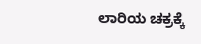ಲಾರಿಯ ಚಕ್ರಕ್ಕೆ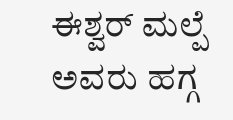ಈಶ್ವರ್‌ ಮಲ್ಪೆ ಅವರು ಹಗ್ಗ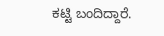ಕಟ್ಟಿ ಬಂದಿದ್ದಾರೆ.